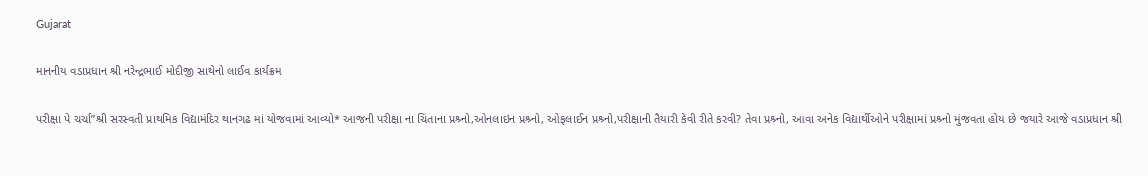Gujarat

માનનીય વડાપ્રધાન શ્રી નરેન્દ્રભાઈ મોદીજી સાથેનો લાઈવ કાર્યક્રમ

પરીક્ષા પે ચર્ચા”શ્રી સરસ્વતી પ્રાથમિક વિદ્યામંદિર થાનગઢ માં યોજવામાં આવ્યો* આજની પરીક્ષા ના ચિંતાના પ્રશ્ર્નો,ઓનલાઇન પ્રશ્ર્નો, ઓફલાઈન પ્રશ્ર્નો,પરીક્ષાની તૈયારી કેવી રીતે કરવી? તેવા પ્રશ્ર્નો, આવા અનેક વિદ્યાર્થીઓને પરીક્ષામાં પ્રશ્ર્નો મુંજવતા હોય છે જયારે આજે વડાપ્રધાન શ્રી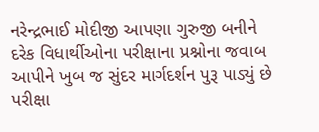નરેન્દ્રભાઈ મોદીજી આપણા ગુરુજી બનીને દરેક વિધાર્થીઓના પરીક્ષાના પ્રશ્નોના જવાબ આપીને ખુબ જ સુંદર માર્ગદર્શન પુરૂ પાડ્યું છે પરીક્ષા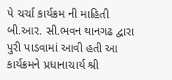પે ચર્ચા કાર્યક્રમ ની માહિતી બી.આર. સી.ભવન થાનગઢ દ્વારા પુરી પાડવામાં આવી હતી આ કાર્યક્રમને પ્રધાનાચાર્ય શ્રી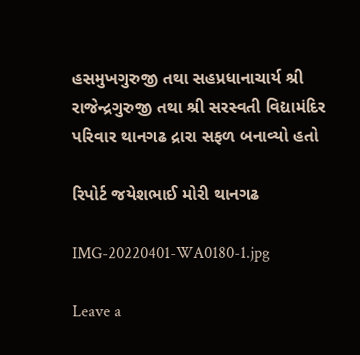હસમુખગુરુજી તથા સહપ્રધાનાચાર્ય શ્રી રાજેન્દ્રગુરુજી તથા શ્રી સરસ્વતી વિદ્યામંદિર પરિવાર થાનગઢ દ્રારા સફળ બનાવ્યો હતો

રિપોર્ટ જયેશભાઈ મોરી થાનગઢ

IMG-20220401-WA0180-1.jpg

Leave a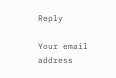Reply

Your email address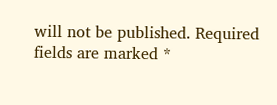will not be published. Required fields are marked *